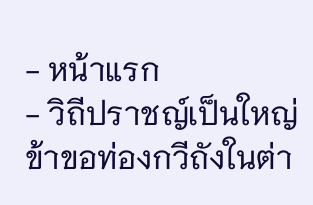- หน้าแรก
- วิถีปราชญ์เป็นใหญ่ ข้าขอท่องกวีถังในต่า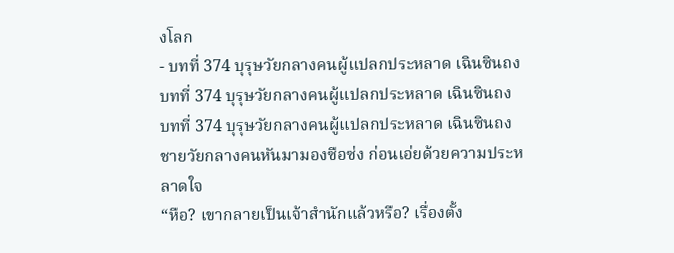งโลก
- บทที่ 374 บุรุษวัยกลางคนผู้แปลกประหลาด เฉินซินถง
บทที่ 374 บุรุษวัยกลางคนผู้แปลกประหลาด เฉินซินถง
บทที่ 374 บุรุษวัยกลางคนผู้แปลกประหลาด เฉินซินถง
ชายวัยกลางคนหันมามองซือซ่ง ก่อนเอ่ยด้วยความประหลาดใจ
“หือ? เขากลายเป็นเจ้าสำนักแล้วหรือ? เรื่องตั้ง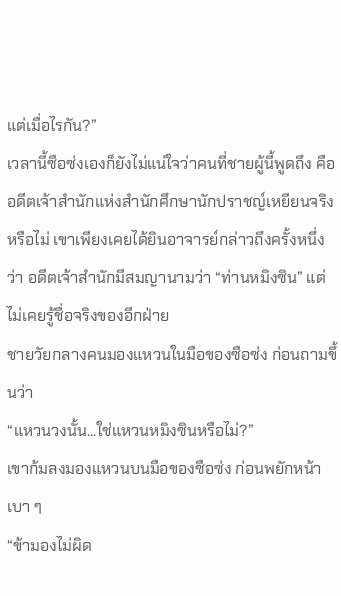แต่เมื่อไรกัน?”
เวลานี้ซือซ่งเองก็ยังไม่แน่ใจว่าคนที่ชายผู้นี้พูดถึง คืออดีตเจ้าสำนักแห่งสำนักศึกษานักปราชญ์เหยียนจริงหรือไม่ เขาเพียงเคยได้ยินอาจารย์กล่าวถึงครั้งหนึ่งว่า อดีตเจ้าสำนักมีสมญานามว่า “ท่านหมิงซิน” แต่ไม่เคยรู้ชื่อจริงของอีกฝ่าย
ชายวัยกลางคนมองแหวนในมือของซือซ่ง ก่อนถามขึ้นว่า
“แหวนวงนั้น...ใช่แหวนหมิงซินหรือไม่?”
เขาก้มลงมองแหวนบนมือของซือซ่ง ก่อนพยักหน้าเบา ๆ
“ข้ามองไม่ผิด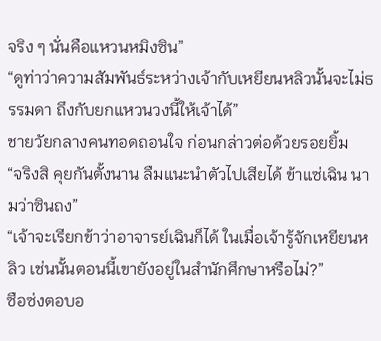จริง ๆ นั่นคือแหวนหมิงซิน”
“ดูท่าว่าความสัมพันธ์ระหว่างเจ้ากับเหยียนหลิวนั้นจะไม่ธรรมดา ถึงกับยกแหวนวงนี้ให้เจ้าได้”
ชายวัยกลางคนทอดถอนใจ ก่อนกล่าวต่อด้วยรอยยิ้ม
“จริงสิ คุยกันตั้งนาน ลืมแนะนำตัวไปเสียได้ ข้าแซ่เฉิน นามว่าซินถง”
“เจ้าจะเรียกข้าว่าอาจารย์เฉินก็ได้ ในเมื่อเจ้ารู้จักเหยียนหลิว เช่นนั้นตอนนี้เขายังอยู่ในสำนักศึกษาหรือไม่?”
ซือซ่งตอบอ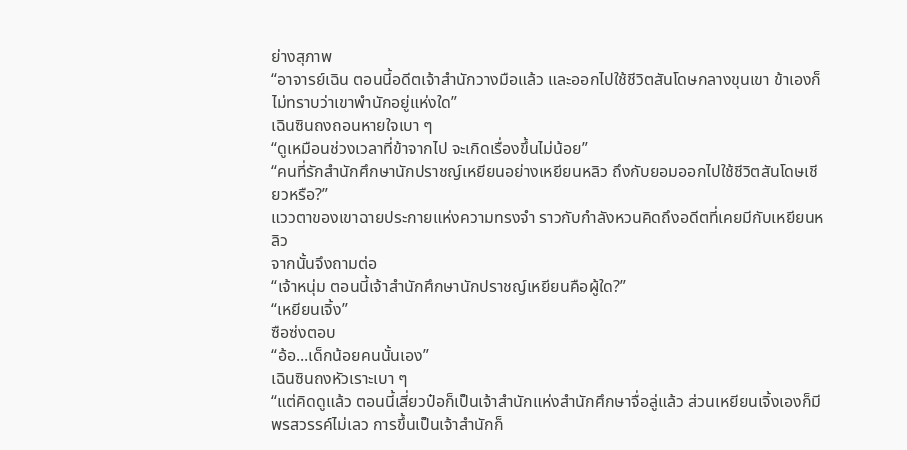ย่างสุภาพ
“อาจารย์เฉิน ตอนนี้อดีตเจ้าสำนักวางมือแล้ว และออกไปใช้ชีวิตสันโดษกลางขุนเขา ข้าเองก็ไม่ทราบว่าเขาพำนักอยู่แห่งใด”
เฉินซินถงถอนหายใจเบา ๆ
“ดูเหมือนช่วงเวลาที่ข้าจากไป จะเกิดเรื่องขึ้นไม่น้อย”
“คนที่รักสำนักศึกษานักปราชญ์เหยียนอย่างเหยียนหลิว ถึงกับยอมออกไปใช้ชีวิตสันโดษเชียวหรือ?”
แววตาของเขาฉายประกายแห่งความทรงจำ ราวกับกำลังหวนคิดถึงอดีตที่เคยมีกับเหยียนหลิว
จากนั้นจึงถามต่อ
“เจ้าหนุ่ม ตอนนี้เจ้าสำนักศึกษานักปราชญ์เหยียนคือผู้ใด?”
“เหยียนเจิ้ง”
ซือซ่งตอบ
“อ้อ...เด็กน้อยคนนั้นเอง”
เฉินซินถงหัวเราะเบา ๆ
“แต่คิดดูแล้ว ตอนนี้เสี่ยวป๋อก็เป็นเจ้าสำนักแห่งสำนักศึกษาจื่อลู่แล้ว ส่วนเหยียนเจิ้งเองก็มีพรสวรรค์ไม่เลว การขึ้นเป็นเจ้าสำนักก็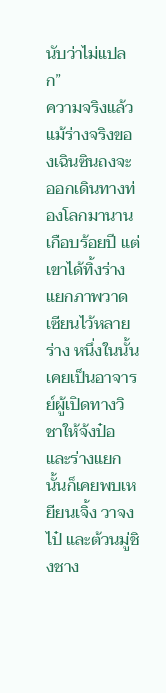นับว่าไม่แปลก”
ความจริงแล้ว แม้ร่างจริงของเฉินซินถงจะออกเดินทางท่องโลกมานานเกือบร้อยปี แต่เขาได้ทิ้งร่างแยกภาพวาดเซียนไว้หลายร่าง หนึ่งในนั้นเคยเป็นอาจารย์ผู้เปิดทางวิชาให้จ้งป๋อ และร่างแยกนั้นก็เคยพบเหยียนเจิ้ง วาจงไป๋ และต้วนมู่ชิงชาง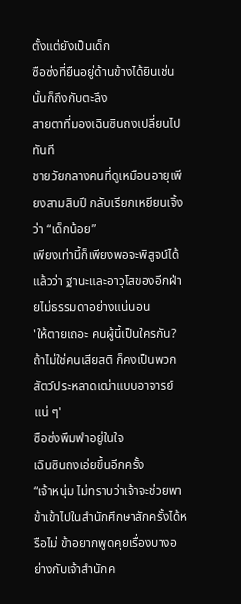ตั้งแต่ยังเป็นเด็ก
ซือซ่งที่ยืนอยู่ด้านข้างได้ยินเช่นนั้นก็ถึงกับตะลึง
สายตาที่มองเฉินซินถงเปลี่ยนไปทันที
ชายวัยกลางคนที่ดูเหมือนอายุเพียงสามสิบปี กลับเรียกเหยียนเจิ้งว่า “เด็กน้อย”
เพียงเท่านี้ก็เพียงพอจะพิสูจน์ได้แล้วว่า ฐานะและอาวุโสของอีกฝ่ายไม่ธรรมดาอย่างแน่นอน
'ให้ตายเถอะ คนผู้นี้เป็นใครกัน? ถ้าไม่ใช่คนเสียสติ ก็คงเป็นพวกสัตว์ประหลาดเฒ่าแบบอาจารย์แน่ ๆ'
ซือซ่งพึมพำอยู่ในใจ
เฉินซินถงเอ่ยขึ้นอีกครั้ง
“เจ้าหนุ่ม ไม่ทราบว่าเจ้าจะช่วยพาข้าเข้าไปในสำนักศึกษาสักครั้งได้หรือไม่ ข้าอยากพูดคุยเรื่องบางอย่างกับเจ้าสำนักค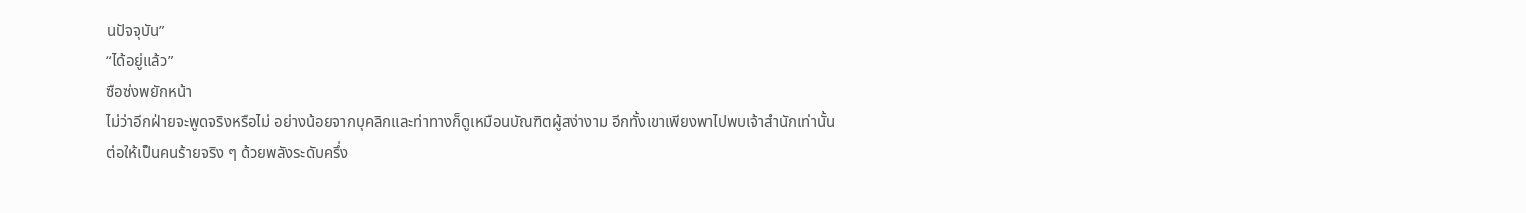นปัจจุบัน”
“ได้อยู่แล้ว”
ซือซ่งพยักหน้า
ไม่ว่าอีกฝ่ายจะพูดจริงหรือไม่ อย่างน้อยจากบุคลิกและท่าทางก็ดูเหมือนบัณฑิตผู้สง่างาม อีกทั้งเขาเพียงพาไปพบเจ้าสำนักเท่านั้น
ต่อให้เป็นคนร้ายจริง ๆ ด้วยพลังระดับครึ่ง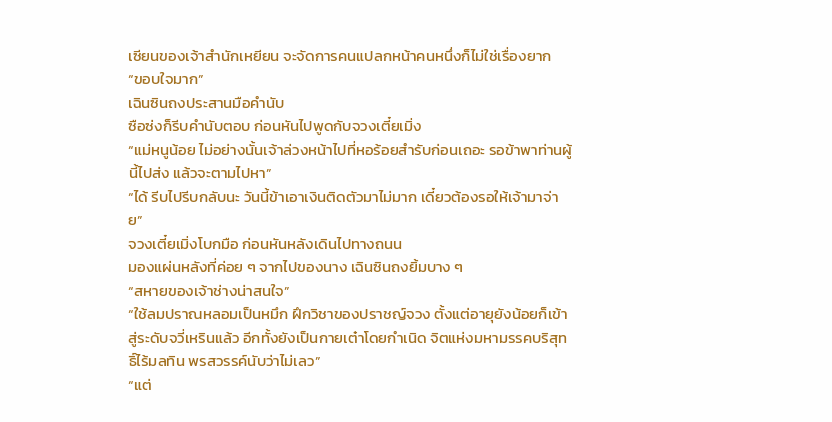เซียนของเจ้าสำนักเหยียน จะจัดการคนแปลกหน้าคนหนึ่งก็ไม่ใช่เรื่องยาก
“ขอบใจมาก”
เฉินซินถงประสานมือคำนับ
ซือซ่งก็รีบคำนับตอบ ก่อนหันไปพูดกับจวงเตี๋ยเมิ่ง
“แม่หนูน้อย ไม่อย่างนั้นเจ้าล่วงหน้าไปที่หอร้อยสำรับก่อนเถอะ รอข้าพาท่านผู้นี้ไปส่ง แล้วจะตามไปหา”
“ได้ รีบไปรีบกลับนะ วันนี้ข้าเอาเงินติดตัวมาไม่มาก เดี๋ยวต้องรอให้เจ้ามาจ่าย”
จวงเตี๋ยเมิ่งโบกมือ ก่อนหันหลังเดินไปทางถนน
มองแผ่นหลังที่ค่อย ๆ จากไปของนาง เฉินซินถงยิ้มบาง ๆ
“สหายของเจ้าช่างน่าสนใจ”
“ใช้ลมปราณหลอมเป็นหมึก ฝึกวิชาของปราชญ์จวง ตั้งแต่อายุยังน้อยก็เข้าสู่ระดับจวี่เหรินแล้ว อีกทั้งยังเป็นกายเต๋าโดยกำเนิด จิตแห่งมหามรรคบริสุทธิ์ไร้มลทิน พรสวรรค์นับว่าไม่เลว”
“แต่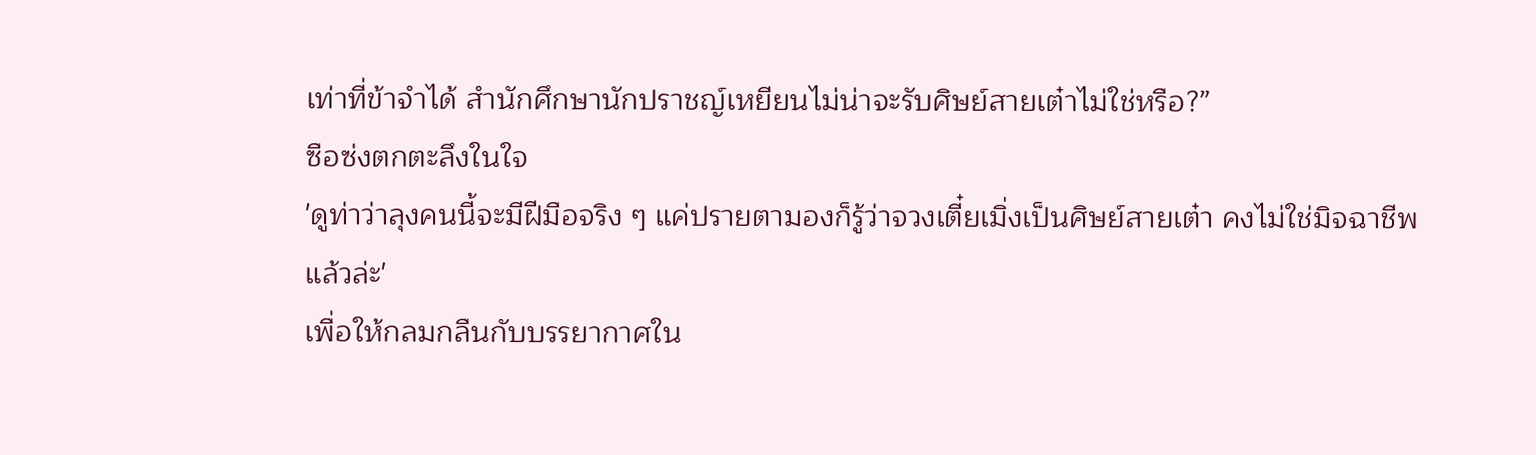เท่าที่ข้าจำได้ สำนักศึกษานักปราชญ์เหยียนไม่น่าจะรับศิษย์สายเต๋าไม่ใช่หรือ?”
ซือซ่งตกตะลึงในใจ
'ดูท่าว่าลุงคนนี้จะมีฝีมือจริง ๆ แค่ปรายตามองก็รู้ว่าจวงเตี๋ยเมิ่งเป็นศิษย์สายเต๋า คงไม่ใช่มิจฉาชีพแล้วล่ะ'
เพื่อให้กลมกลืนกับบรรยากาศใน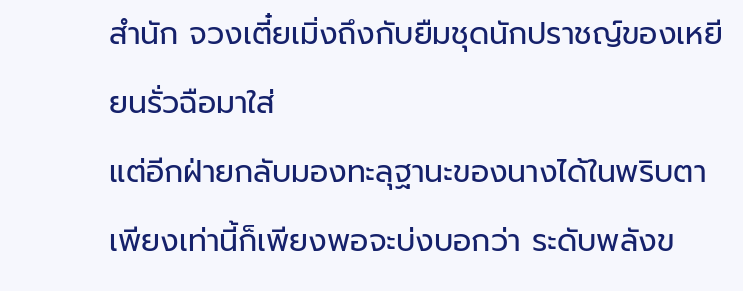สำนัก จวงเตี๋ยเมิ่งถึงกับยืมชุดนักปราชญ์ของเหยียนรั่วฉือมาใส่
แต่อีกฝ่ายกลับมองทะลุฐานะของนางได้ในพริบตา
เพียงเท่านี้ก็เพียงพอจะบ่งบอกว่า ระดับพลังข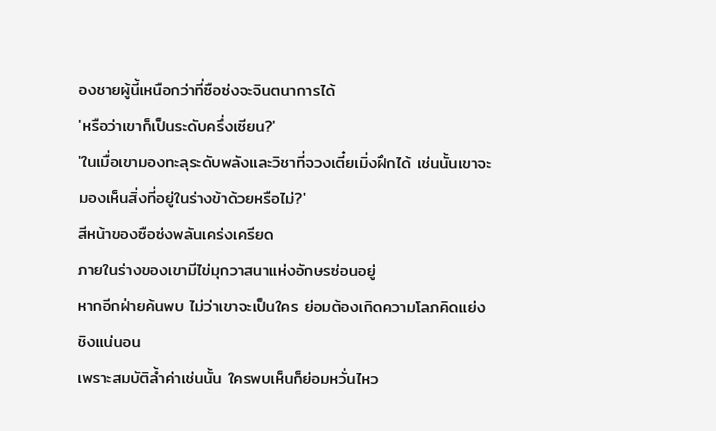องชายผู้นี้เหนือกว่าที่ซือซ่งจะจินตนาการได้
'หรือว่าเขาก็เป็นระดับครึ่งเซียน?'
'ในเมื่อเขามองทะลุระดับพลังและวิชาที่จวงเตี๋ยเมิ่งฝึกได้ เช่นนั้นเขาจะมองเห็นสิ่งที่อยู่ในร่างข้าด้วยหรือไม่?'
สีหน้าของซือซ่งพลันเคร่งเครียด
ภายในร่างของเขามีไข่มุกวาสนาแห่งอักษรซ่อนอยู่
หากอีกฝ่ายค้นพบ ไม่ว่าเขาจะเป็นใคร ย่อมต้องเกิดความโลภคิดแย่งชิงแน่นอน
เพราะสมบัติล้ำค่าเช่นนั้น ใครพบเห็นก็ย่อมหวั่นไหว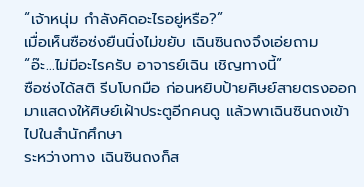“เจ้าหนุ่ม กำลังคิดอะไรอยู่หรือ?”
เมื่อเห็นซือซ่งยืนนิ่งไม่ขยับ เฉินซินถงจึงเอ่ยถาม
“อ๊ะ...ไม่มีอะไรครับ อาจารย์เฉิน เชิญทางนี้”
ซือซ่งได้สติ รีบโบกมือ ก่อนหยิบป้ายศิษย์สายตรงออกมาแสดงให้ศิษย์เฝ้าประตูอีกคนดู แล้วพาเฉินซินถงเข้าไปในสำนักศึกษา
ระหว่างทาง เฉินซินถงก็ส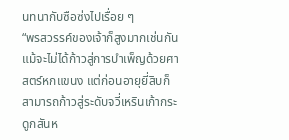นทนากับซือซ่งไปเรื่อย ๆ
“พรสวรรค์ของเจ้าก็สูงมากเช่นกัน แม้จะไม่ได้ก้าวสู่การบำเพ็ญด้วยศาสตร์หกแขนง แต่ก่อนอายุยี่สิบก็สามารถก้าวสู่ระดับจวี่เหรินเก้ากระดูกสันห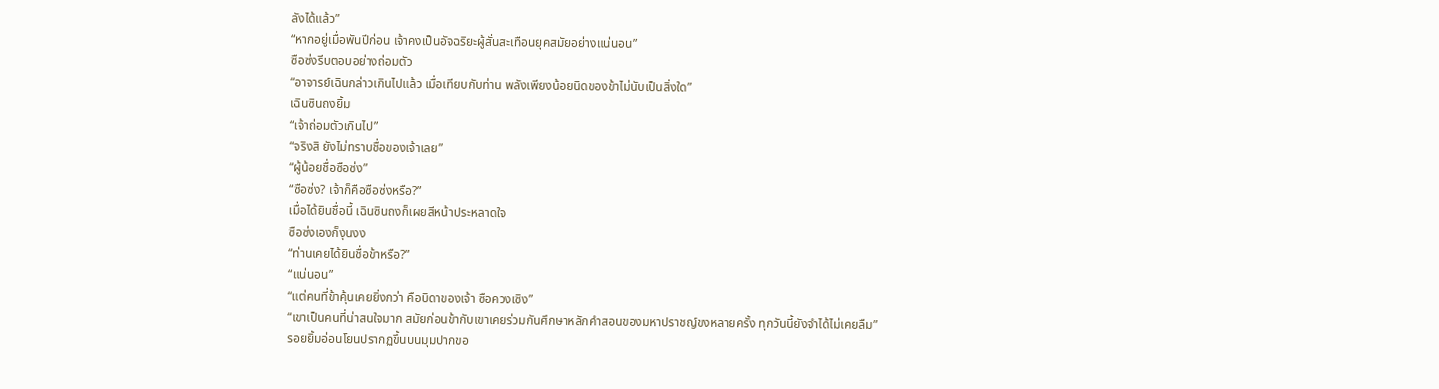ลังได้แล้ว”
“หากอยู่เมื่อพันปีก่อน เจ้าคงเป็นอัจฉริยะผู้สั่นสะเทือนยุคสมัยอย่างแน่นอน”
ซือซ่งรีบตอบอย่างถ่อมตัว
“อาจารย์เฉินกล่าวเกินไปแล้ว เมื่อเทียบกับท่าน พลังเพียงน้อยนิดของข้าไม่นับเป็นสิ่งใด”
เฉินซินถงยิ้ม
“เจ้าถ่อมตัวเกินไป”
“จริงสิ ยังไม่ทราบชื่อของเจ้าเลย”
“ผู้น้อยชื่อซือซ่ง”
“ซือซ่ง? เจ้าก็คือซือซ่งหรือ?”
เมื่อได้ยินชื่อนี้ เฉินซินถงก็เผยสีหน้าประหลาดใจ
ซือซ่งเองก็งุนงง
“ท่านเคยได้ยินชื่อข้าหรือ?”
“แน่นอน”
“แต่คนที่ข้าคุ้นเคยยิ่งกว่า คือบิดาของเจ้า ซือควงเซิง”
“เขาเป็นคนที่น่าสนใจมาก สมัยก่อนข้ากับเขาเคยร่วมกันศึกษาหลักคำสอนของมหาปราชญ์ขงหลายครั้ง ทุกวันนี้ยังจำได้ไม่เคยลืม”
รอยยิ้มอ่อนโยนปรากฏขึ้นบนมุมปากขอ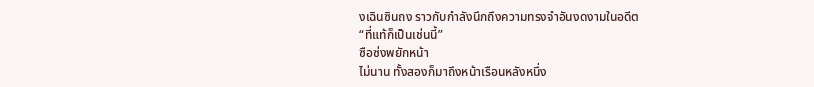งเฉินซินถง ราวกับกำลังนึกถึงความทรงจำอันงดงามในอดีต
“ที่แท้ก็เป็นเช่นนี้”
ซือซ่งพยักหน้า
ไม่นาน ทั้งสองก็มาถึงหน้าเรือนหลังหนึ่ง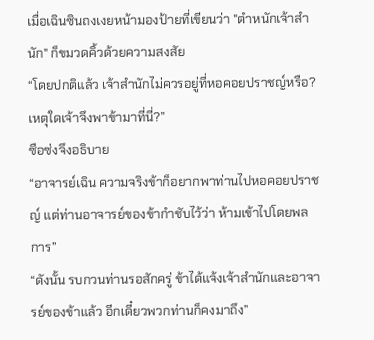เมื่อเฉินซินถงเงยหน้ามองป้ายที่เขียนว่า "ตำหนักเจ้าสำนัก" ก็ขมวดคิ้วด้วยความสงสัย
“โดยปกติแล้ว เจ้าสำนักไม่ควรอยู่ที่หอคอยปราชญ์หรือ? เหตุใดเจ้าจึงพาข้ามาที่นี่?”
ซือซ่งจึงอธิบาย
“อาจารย์เฉิน ความจริงข้าก็อยากพาท่านไปหอคอยปราชญ์ แต่ท่านอาจารย์ของข้ากำชับไว้ว่า ห้ามเข้าไปโดยพลการ”
“ดังนั้น รบกวนท่านรอสักครู่ ข้าได้แจ้งเจ้าสำนักและอาจารย์ของข้าแล้ว อีกเดี๋ยวพวกท่านก็คงมาถึง”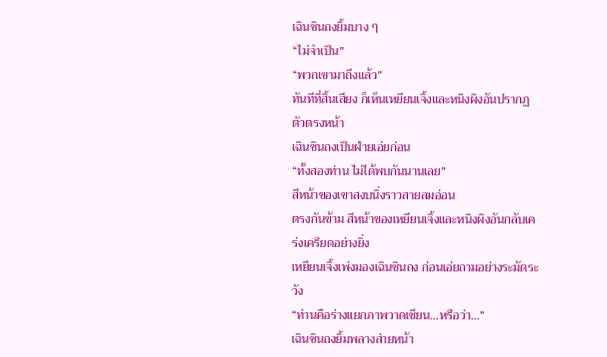เฉินซินถงยิ้มบาง ๆ
“ไม่จำเป็น”
“พวกเขามาถึงแล้ว”
ทันทีที่สิ้นเสียง ก็เห็นเหยียนเจิ้งและหนิงผิงอันปรากฏตัวตรงหน้า
เฉินซินถงเป็นฝ่ายเอ่ยก่อน
“ทั้งสองท่าน ไม่ได้พบกันนานเลย”
สีหน้าของเขาสงบนิ่งราวสายลมอ่อน
ตรงกันข้าม สีหน้าของเหยียนเจิ้งและหนิงผิงอันกลับเคร่งเครียดอย่างยิ่ง
เหยียนเจิ้งเพ่งมองเฉินซินถง ก่อนเอ่ยถามอย่างระมัดระวัง
“ท่านคือร่างแยกภาพวาดเซียน...หรือว่า...”
เฉินซินถงยิ้มพลางส่ายหน้า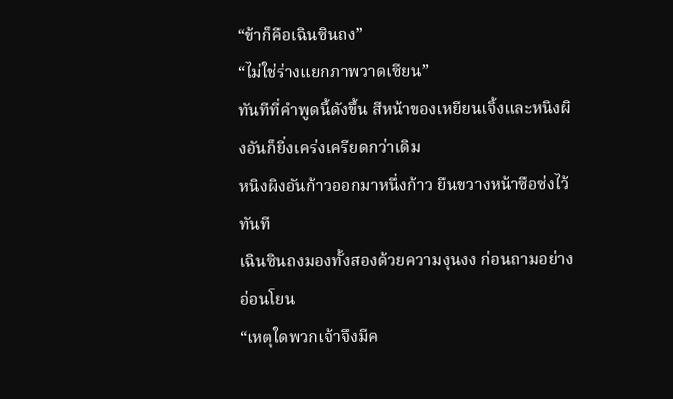“ข้าก็คือเฉินซินถง”
“ไม่ใช่ร่างแยกภาพวาดเซียน”
ทันทีที่คำพูดนี้ดังขึ้น สีหน้าของเหยียนเจิ้งและหนิงผิงอันก็ยิ่งเคร่งเครียดกว่าเดิม
หนิงผิงอันก้าวออกมาหนึ่งก้าว ยืนขวางหน้าซือซ่งไว้ทันที
เฉินซินถงมองทั้งสองด้วยความงุนงง ก่อนถามอย่างอ่อนโยน
“เหตุใดพวกเจ้าจึงมีค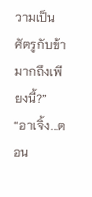วามเป็นศัตรูกับข้ามากถึงเพียงนี้?”
“อาเจิ้ง...ตอน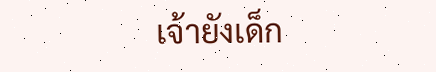เจ้ายังเด็ก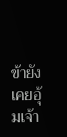ข้ายังเคยอุ้มเจ้า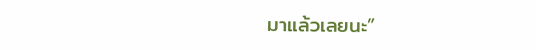มาแล้วเลยนะ”